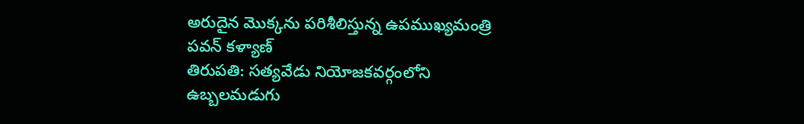అరుదైన మొక్కను పరిశీలిస్తున్న ఉపముఖ్యమంత్రి పవన్ కళ్యాణ్
తిరుపతి: సత్యవేడు నియోజకవర్గంలోని ఉబ్బలమడుగు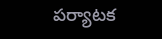పర్యాటక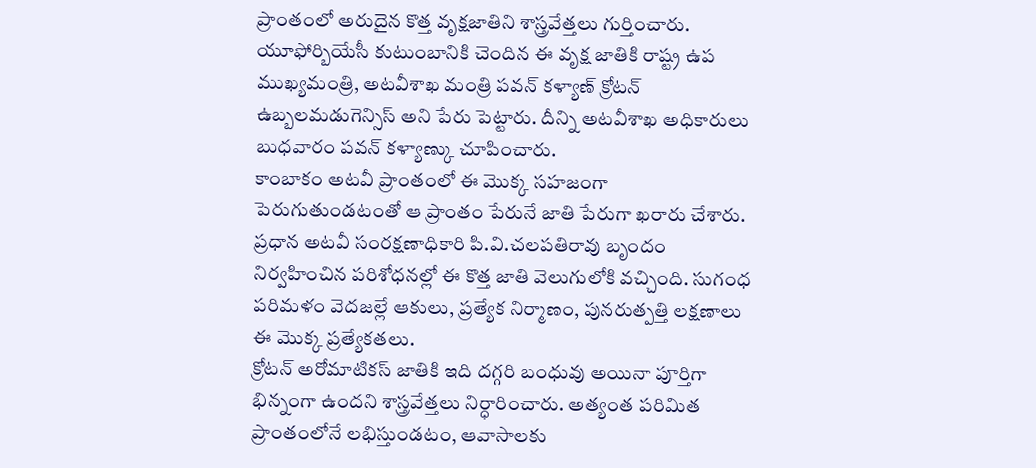ప్రాంతంలో అరుదైన కొత్త వృక్షజాతిని శాస్త్రవేత్తలు గుర్తించారు. యూఫోర్బియేసీ కుటుంబానికి చెందిన ఈ వృక్ష జాతికి రాష్ట్ర ఉప ముఖ్యమంత్రి, అటవీశాఖ మంత్రి పవన్ కళ్యాణ్ క్రోటన్ ఉబ్బలమడుగెన్సిస్ అని పేరు పెట్టారు. దీన్ని అటవీశాఖ అధికారులు బుధవారం పవన్ కళ్యాణ్కు చూపించారు.
కాంబాకం అటవీ ప్రాంతంలో ఈ మొక్క సహజంగా పెరుగుతుండటంతో ఆ ప్రాంతం పేరునే జాతి పేరుగా ఖరారు చేశారు. ప్రధాన అటవీ సంరక్షణాధికారి పి.వి.చలపతిరావు బృందం నిర్వహించిన పరిశోధనల్లో ఈ కొత్త జాతి వెలుగులోకి వచ్చింది. సుగంధ పరిమళం వెదజల్లే ఆకులు, ప్రత్యేక నిర్మాణం, పునరుత్పత్తి లక్షణాలు ఈ మొక్క ప్రత్యేకతలు.
క్రోటన్ అరోమాటికస్ జాతికి ఇది దగ్గరి బంధువు అయినా పూర్తిగా భిన్నంగా ఉందని శాస్త్రవేత్తలు నిర్ధారించారు. అత్యంత పరిమిత ప్రాంతంలోనే లభిస్తుండటం, ఆవాసాలకు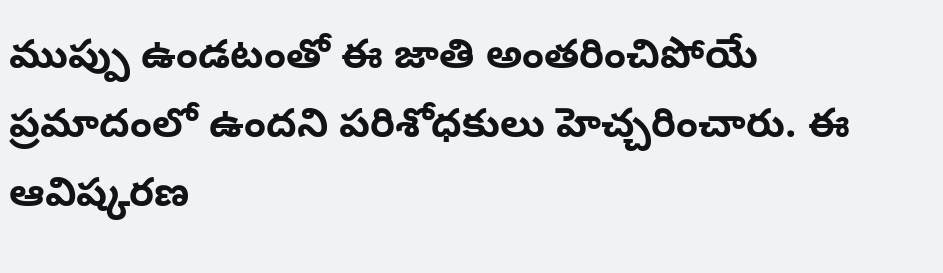ముప్పు ఉండటంతో ఈ జాతి అంతరించిపోయే ప్రమాదంలో ఉందని పరిశోధకులు హెచ్చరించారు. ఈ ఆవిష్కరణ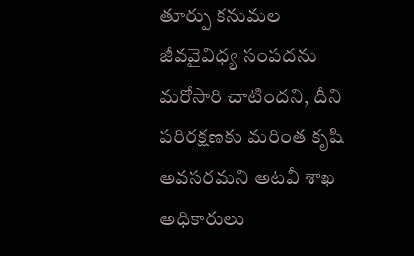తూర్పు కనుమల జీవవైవిధ్య సంపదను మరోసారి చాటిందని, దీని పరిరక్షణకు మరింత కృషి అవసరమని అటవీ శాఖ అధికారులు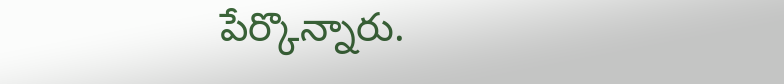పేర్కొన్నారు.